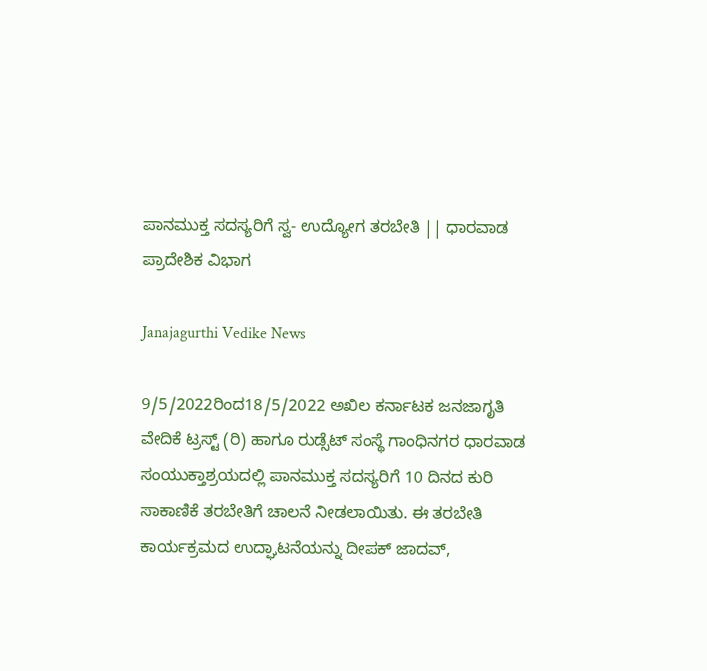ಪಾನಮುಕ್ತ ಸದಸ್ಯರಿಗೆ ಸ್ವ- ಉದ್ಯೋಗ ತರಬೇತಿ || ಧಾರವಾಡ ಪ್ರಾದೇಶಿಕ ವಿಭಾಗ

Janajagurthi Vedike News

9/5/2022ರಿಂದ18/5/2022 ಅಖಿಲ ಕರ್ನಾಟಕ ಜನಜಾಗೃತಿ ವೇದಿಕೆ ಟ್ರಸ್ಟ್ (ರಿ) ಹಾಗೂ ರುಡ್ಸೆಟ್ ಸಂಸ್ಥೆ ಗಾಂಧಿನಗರ ಧಾರವಾಡ ಸಂಯುಕ್ತಾಶ್ರಯದಲ್ಲಿ ಪಾನಮುಕ್ತ ಸದಸ್ಯರಿಗೆ 10 ದಿನದ ಕುರಿ ಸಾಕಾಣಿಕೆ ತರಬೇತಿಗೆ ಚಾಲನೆ ನೀಡಲಾಯಿತು. ಈ ತರಬೇತಿ ಕಾರ್ಯಕ್ರಮದ ಉದ್ಘಾಟನೆಯನ್ನು ದೀಪಕ್ ಜಾದವ್,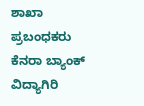ಶಾಖಾ ಪ್ರಬಂಧಕರು ಕೆನರಾ ಬ್ಯಾಂಕ್ ವಿದ್ಯಾಗಿರಿ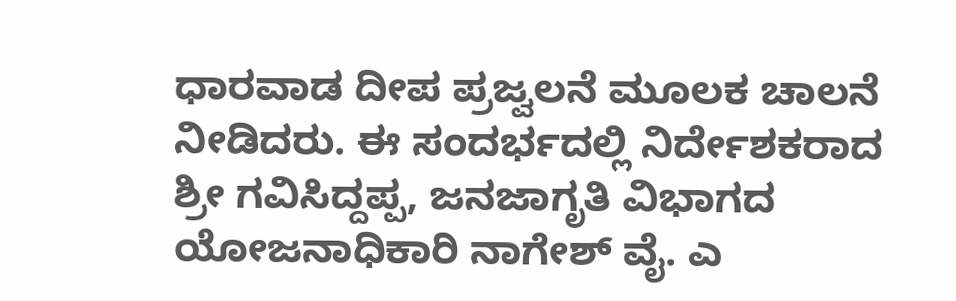ಧಾರವಾಡ ದೀಪ ಪ್ರಜ್ವಲನೆ ಮೂಲಕ ಚಾಲನೆ ನೀಡಿದರು. ಈ ಸಂದರ್ಭದಲ್ಲಿ ನಿರ್ದೇಶಕರಾದ ಶ್ರೀ ಗವಿಸಿದ್ದಪ್ಪ, ಜನಜಾಗೃತಿ ವಿಭಾಗದ ಯೋಜನಾಧಿಕಾರಿ ನಾಗೇಶ್ ವೈ. ಎ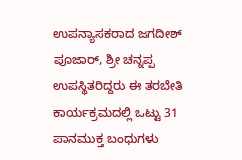ಉಪನ್ಯಾಸಕರಾದ ಜಗದೀಶ್ ಪೂಜಾರ್, ಶ್ರೀ ಚನ್ನಪ್ಪ ಉಪಸ್ಥಿತರಿದ್ದರು ಈ ತರಬೇತಿ ಕಾರ್ಯಕ್ರಮದಲ್ಲಿ ಒಟ್ಟು 31 ಪಾನಮುಕ್ತ ಬಂಧುಗಳು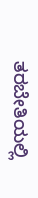ತರಬೇತಿಯಲ್ಲಿ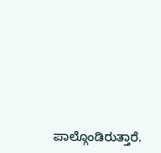ಪಾಲ್ಗೊಂಡಿರುತ್ತಾರೆ.